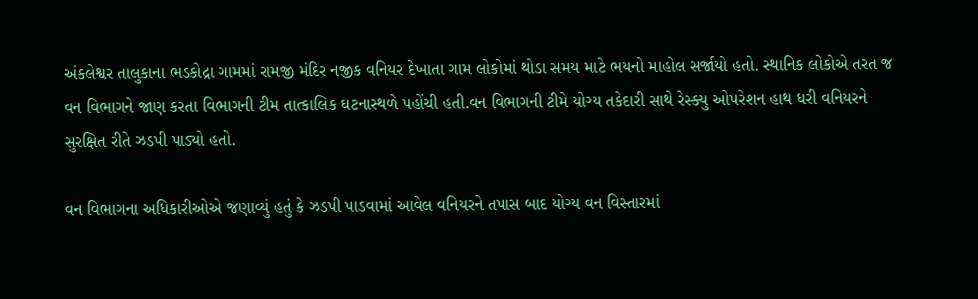અંકલેશ્વર તાલુકાના ભડકોદ્રા ગામમાં રામજી મંદિર નજીક વનિયર દેખાતા ગામ લોકોમાં થોડા સમય માટે ભયનો માહોલ સર્જાયો હતો. સ્થાનિક લોકોએ તરત જ વન વિભાગને જાણ કરતા વિભાગની ટીમ તાત્કાલિક ઘટનાસ્થળે પહોંચી હતી.વન વિભાગની ટીમે યોગ્ય તકેદારી સાથે રેસ્ક્યુ ઓપરેશન હાથ ધરી વનિયરને સુરક્ષિત રીતે ઝડપી પાડ્યો હતો.

વન વિભાગના અધિકારીઓએ જણાવ્યું હતું કે ઝડપી પાડવામાં આવેલ વનિયરને તપાસ બાદ યોગ્ય વન વિસ્તારમાં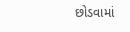છોડવામાં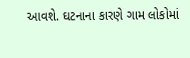આવશે. ઘટનાના કારણે ગામ લોકોમાં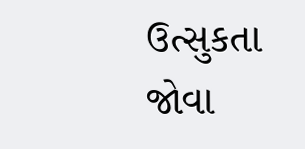ઉત્સુકતા જોવા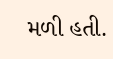મળી હતી.